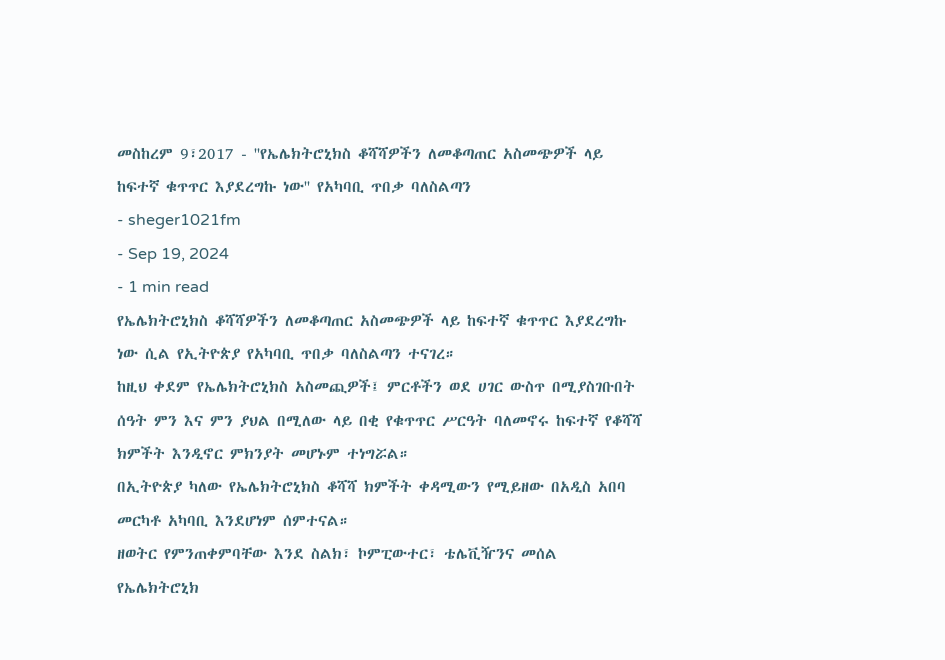መስከረም 9፣2017 - ''የኤሌክትሮኒክስ ቆሻሻዎችን ለመቆጣጠር አስመጭዎች ላይ ከፍተኛ ቁጥጥር እያደረግኩ ነው'' የአካባቢ ጥበቃ ባለስልጣን
- sheger1021fm
- Sep 19, 2024
- 1 min read
የኤሌክትሮኒክስ ቆሻሻዎችን ለመቆጣጠር አስመጭዎች ላይ ከፍተኛ ቁጥጥር እያደረግኩ ነው ሲል የኢትዮጵያ የአካባቢ ጥበቃ ባለስልጣን ተናገረ።
ከዚህ ቀደም የኤሌክትሮኒክስ አስመጪዎች፤ ምርቶችን ወደ ሀገር ውስጥ በሚያስገቡበት ሰዓት ምን እና ምን ያህል በሚለው ላይ በቂ የቁጥጥር ሥርዓት ባለመኖሩ ከፍተኛ የቆሻሻ ክምችት እንዲኖር ምክንያት መሆኑም ተነግሯል።
በኢትዮጵያ ካለው የኤሌክትሮኒክስ ቆሻሻ ክምችት ቀዳሚውን የሚይዘው በአዲስ አበባ መርካቶ አካባቢ እንደሆነም ሰምተናል።
ዘወትር የምንጠቀምባቸው እንደ ስልክ፣ ኮምፒውተር፣ ቴሌቪዥንና መሰል የኤሌክትሮኒክ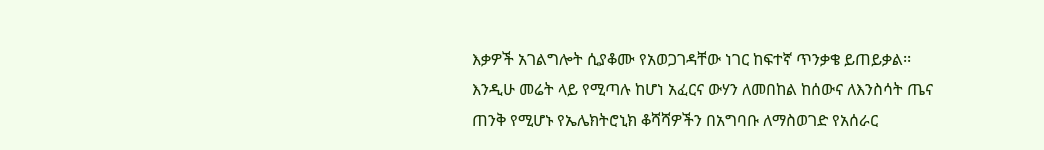እቃዎች አገልግሎት ሲያቆሙ የአወጋገዳቸው ነገር ከፍተኛ ጥንቃቄ ይጠይቃል፡፡
እንዲሁ መሬት ላይ የሚጣሉ ከሆነ አፈርና ውሃን ለመበከል ከሰውና ለእንስሳት ጤና ጠንቅ የሚሆኑ የኤሌክትሮኒክ ቆሻሻዎችን በአግባቡ ለማስወገድ የአሰራር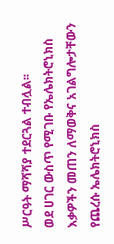ሥርዓት ማሻሻያ ተደርጓል ተብሏል፡፡
ወደ ሀገር ውስጥ የሚገቡ የኤሌክትሮኒክስ እቃዎችን መጠን ለማወቅና አገልግሎታቸውን የጨረሱ ኤሌክትሮኒክስ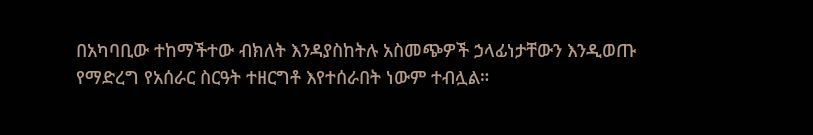በአካባቢው ተከማችተው ብክለት እንዳያስከትሉ አስመጭዎች ኃላፊነታቸውን እንዲወጡ የማድረግ የአሰራር ስርዓት ተዘርግቶ እየተሰራበት ነውም ተብሏል።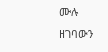ሙሉ ዘገባውን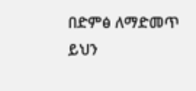በድምፅ ለማድመጥ ይህን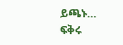ይጫኑ…
ፍቅሩ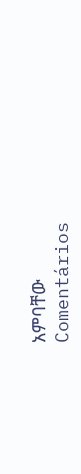አምባቸው
Comentários